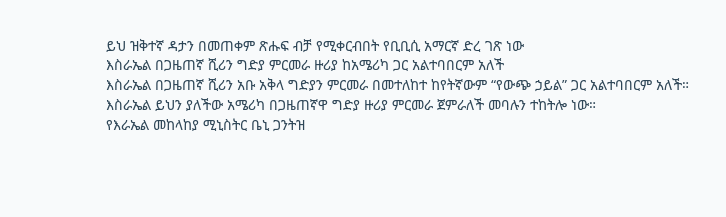ይህ ዝቅተኛ ዳታን በመጠቀም ጽሑፍ ብቻ የሚቀርብበት የቢቢሲ አማርኛ ድረ ገጽ ነው
እስራኤል በጋዜጠኛ ሺሪን ግድያ ምርመራ ዙሪያ ከአሜሪካ ጋር አልተባበርም አለች
እስራኤል በጋዜጠኛ ሺሪን አቡ አቅላ ግድያን ምርመራ በመተለከተ ከየትኛውም “የውጭ ኃይል” ጋር አልተባበርም አለች።
እስራኤል ይህን ያለችው አሜሪካ በጋዜጠኛዋ ግድያ ዙሪያ ምርመራ ጀምራለች መባሉን ተከትሎ ነው።
የእራኤል መከላከያ ሚኒስትር ቤኒ ጋንትዝ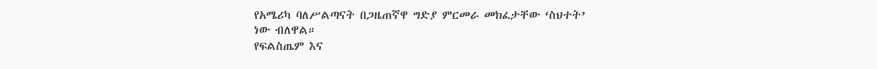የአሜሪካ ባለሥልጣናት በጋዜጠኛዋ ግድያ ምርመራ መክፈታቸው ‘ስህተት’ ነው ብለዋል።
የፍልስጤም እና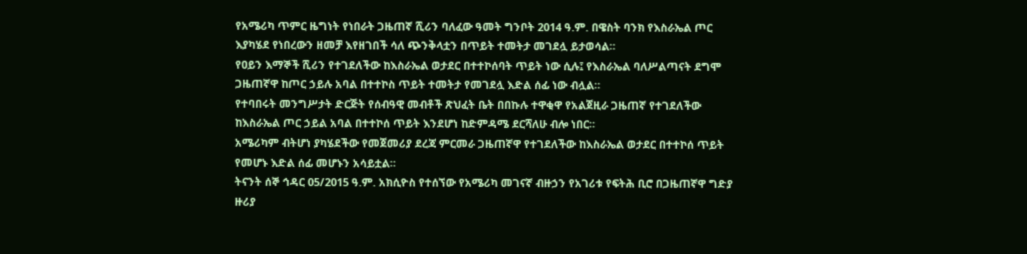የአሜሪካ ጥምር ዜግነት የነበራት ጋዜጠኛ ሺሪን ባለፈው ዓመት ግንቦት 2014 ዓ.ም. በዌስት ባንክ የእስራኤል ጦር እያካሄደ የነበረውን ዘመቻ እየዘገበች ሳለ ጭንቅላቷን በጥይት ተመትታ መገደሏ ይታወሳል።
የዐይን እማኞች ሺሪን የተገደለችው ከእስራኤል ወታደር በተተኮሰባት ጥይት ነው ሲሉ፤ የእስራኤል ባለሥልጣናት ደግሞ ጋዜጠኛዋ ከጦር ኃይሉ አባል በተተኮስ ጥይት ተመትታ የመገደሏ እድል ሰፊ ነው ብሏል።
የተባበሩት መንግሥታት ድርጅት የሰብዓዊ መብቶች ጽህፈት ቤት በበኩሉ ተዋቂዋ የአልጀዚራ ጋዜጠኛ የተገደለችው ከእስራኤል ጦር ኃይል አባል በተተኮሰ ጥይት እንደሆነ ከድምዳሜ ደርሻለሁ ብሎ ነበር።
አሜሪካም ብትሆነ ያካሄደችው የመጀመሪያ ደረጃ ምርመራ ጋዜጠኛዋ የተገደለችው ከእስራኤል ወታደር በተተኮሰ ጥይት የመሆኑ እድል ሰፊ መሆኑን አሳይቷል።
ትናንት ሰኞ ኅዳር 05/2015 ዓ.ም. አክሲዮስ የተሰኘው የአሜሪካ መገናኛ ብዙኃን የአገሪቱ የፍትሕ ቢሮ በጋዜጠኛዋ ግድያ ዙሪያ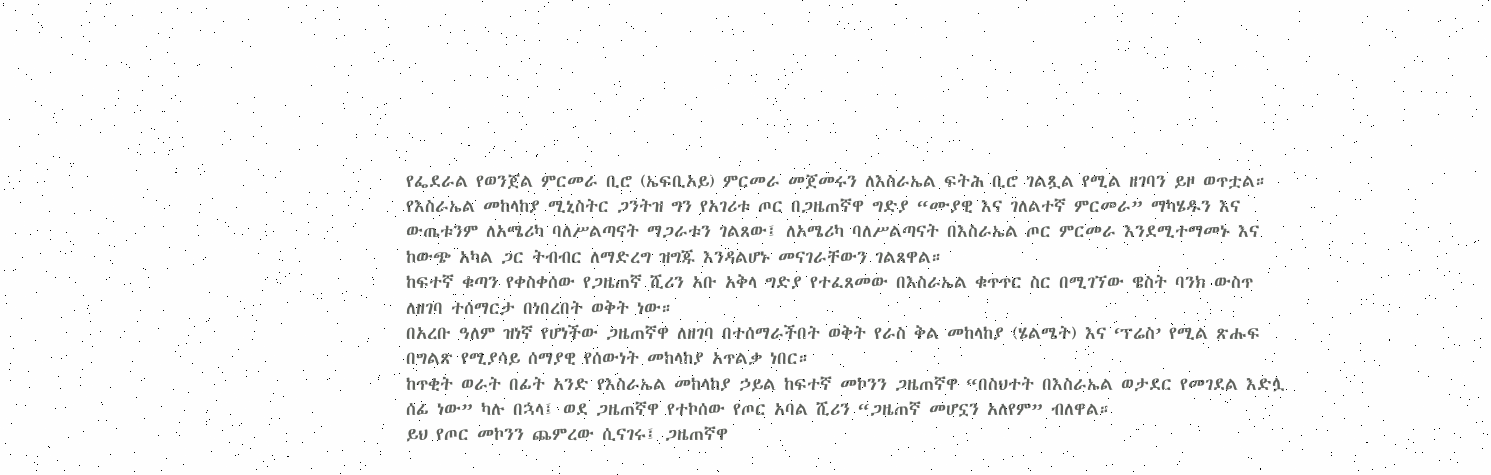የፌደራል የወንጀል ምርመራ ቢሮ (ኤፍቢአይ) ምርመራ መጀመሩን ለእስራኤል ፍትሕ ቢሮ ገልጿል የሚል ዘገባን ይዞ ወጥቷል።
የእስራኤል መከላከያ ሚኒስትር ጋንትዝ ግን የአገሪቱ ጦር በጋዜጠኛዋ ግድያ “ሙያዊ እና ገለልተኛ ምርመራ” ማካሄዱን እና ውጤቱንም ለአሜሪካ ባለሥልጣናት ማጋራቱን ገልጸው፤ ለአሜሪካ ባለሥልጣናት በእስራኤል ጦር ምርመራ እንደሚተማመኑ እና ከውጭ አካል ጋር ትብብር ለማድረግ ዝግጁ እንዳልሆኑ መናገራቸውን ገልጸዋል።
ከፍተኛ ቁጣን የቀስቀሰው የጋዜጠኛ ሺሪን አቡ አቅላ ግድያ የተፈጸመው በእስራኤል ቁጥጥር ስር በሚገኘው ዌስት ባንክ ውስጥ ለዘገባ ተሰማርታ በነበረበት ወቅት ነው።
በአረቡ ዓለም ዝነኛ የሆነችው ጋዜጠኛዋ ለዘገባ በተሰማራችበት ወቅት የራስ ቅል መከላከያ (ሄልሜት) እና ‘ፕሬስ’ የሚል ጽሑፍ በግልጽ የሚያሳይ ሰማያዊ የሰውነት መከላከያ አጥልቃ ነበር።
ከጥቂት ወራት በፊት አንድ የእስራኤል መከላከያ ኃይል ከፍተኛ መኮንን ጋዜጠኛዋ “በስህተት በእስራኤል ወታደር የመገደል እድሏ ሰፊ ነው” ካሉ በኋላ፤ ወደ ጋዜጠኛዋ የተኮሰው የጦር አባል ሺሪን “ጋዜጠኛ መሆኗን አለየም” ብለዋል።
ይህ የጦር መኮንን ጨምረው ሲናገሩ፤ ጋዜጠኛዋ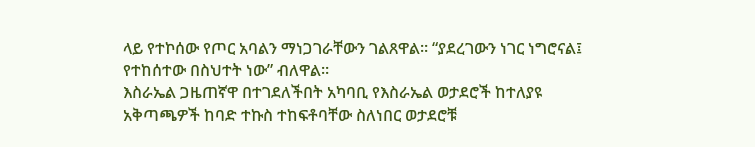ላይ የተኮሰው የጦር አባልን ማነጋገራቸውን ገልጸዋል። “ያደረገውን ነገር ነግሮናል፤ የተከሰተው በስህተት ነው” ብለዋል።
እስራኤል ጋዜጠኛዋ በተገደለችበት አካባቢ የእስራኤል ወታደሮች ከተለያዩ አቅጣጫዎች ከባድ ተኩስ ተከፍቶባቸው ስለነበር ወታደሮቹ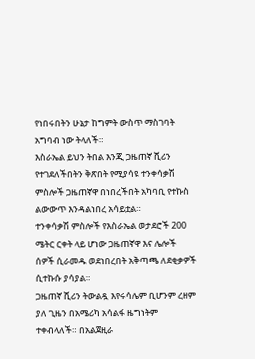የነበሩበትን ሁኔታ ከግምት ውስጥ ማስገባት አግባብ ነው ትላለች።
እስራኤል ይህን ትበል እንጂ ጋዜጠኛ ሺሪን የተገደለችበትን ቅጽበት የሚያሳዩ ተንቀሳቃሽ ምስሎች ጋዜጠኛዋ በነበረችበት አካባቢ የተኩስ ልውውጥ እንዳልነበረ አሳይቷል።
ተንቀሳቃሽ ምስሎች የእስራኤል ወታደሮች 200 ሜትር ርቀት ላይ ሆነው ጋዜጠኛዋ እና ሌሎች ሰዎች ሲራመዱ ወደነበረበት አቅጣጫ ለደቂቃዎች ሲተኩሱ ያሳያል።
ጋዜጠኛ ሺሪን ትውልዷ እየሩሳሌም ቢሆንም ረዘም ያለ ጊዜን በአሜሪካ አሳልፋ ዜግነትም ተቀብላለች። በአልጀዚራ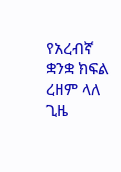የአረብኛ ቋንቋ ክፍል ረዘም ላለ ጊዜ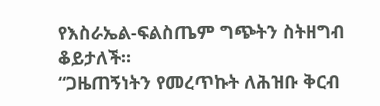የእስራኤል-ፍልስጤም ግጭትን ስትዘግብ ቆይታለች።
“ጋዜጠኝነትን የመረጥኩት ለሕዝቡ ቅርብ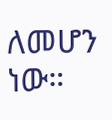ለመሆን ነው።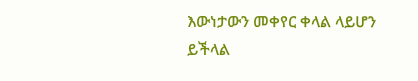እውነታውን መቀየር ቀላል ላይሆን ይችላል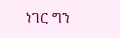ነገር ግን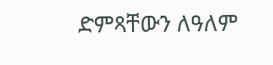ድምጻቸውን ለዓለም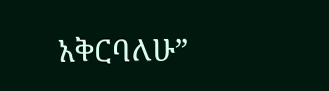አቅርባለሁ”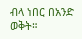ብላ ነበር በአንድ ወቅት።